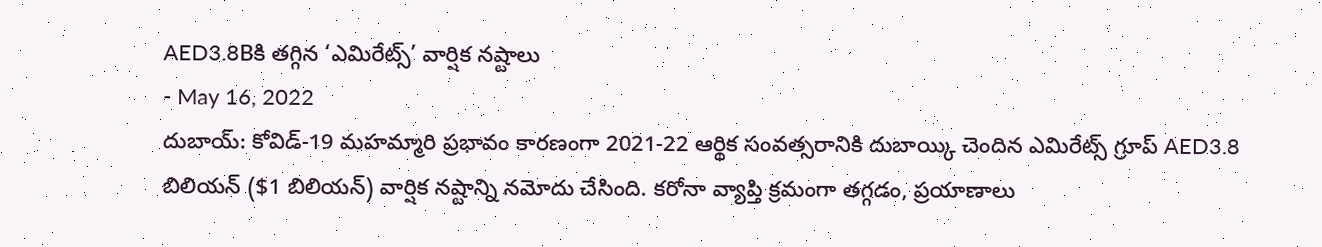AED3.8Bకి తగ్గిన ‘ఎమిరేట్స్’ వార్షిక నష్టాలు
- May 16, 2022
దుబాయ్: కోవిడ్-19 మహమ్మారి ప్రభావం కారణంగా 2021-22 ఆర్థిక సంవత్సరానికి దుబాయ్కి చెందిన ఎమిరేట్స్ గ్రూప్ AED3.8 బిలియన్ ($1 బిలియన్) వార్షిక నష్టాన్ని నమోదు చేసింది. కరోనా వ్యాప్తి క్రమంగా తగ్గడం, ప్రయాణాలు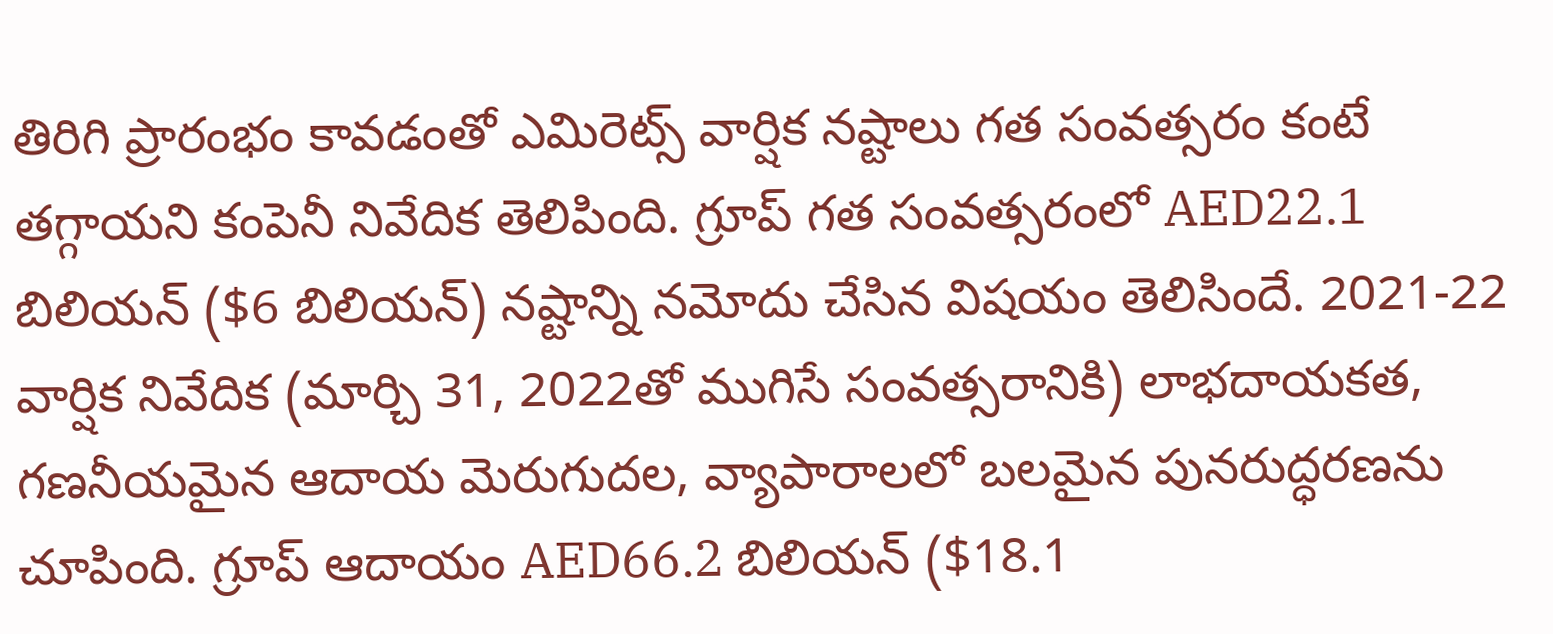తిరిగి ప్రారంభం కావడంతో ఎమిరెట్స్ వార్షిక నష్టాలు గత సంవత్సరం కంటే తగ్గాయని కంపెనీ నివేదిక తెలిపింది. గ్రూప్ గత సంవత్సరంలో AED22.1 బిలియన్ ($6 బిలియన్) నష్టాన్ని నమోదు చేసిన విషయం తెలిసిందే. 2021-22 వార్షిక నివేదిక (మార్చి 31, 2022తో ముగిసే సంవత్సరానికి) లాభదాయకత, గణనీయమైన ఆదాయ మెరుగుదల, వ్యాపారాలలో బలమైన పునరుద్ధరణను చూపింది. గ్రూప్ ఆదాయం AED66.2 బిలియన్ ($18.1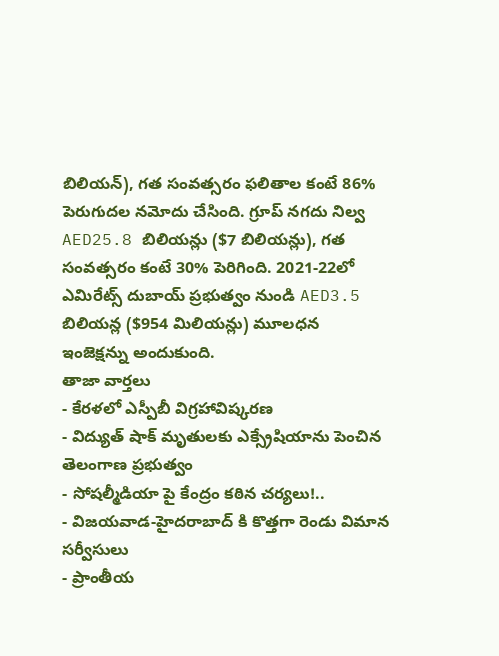బిలియన్), గత సంవత్సరం ఫలితాల కంటే 86% పెరుగుదల నమోదు చేసింది. గ్రూప్ నగదు నిల్వ AED25.8 బిలియన్లు ($7 బిలియన్లు), గత సంవత్సరం కంటే 30% పెరిగింది. 2021-22లో ఎమిరేట్స్ దుబాయ్ ప్రభుత్వం నుండి AED3.5 బిలియన్ల ($954 మిలియన్లు) మూలధన ఇంజెక్షన్ను అందుకుంది.
తాజా వార్తలు
- కేరళలో ఎస్పీబీ విగ్రహావిష్కరణ
- విద్యుత్ షాక్ మృతులకు ఎక్స్రేషియాను పెంచిన తెలంగాణ ప్రభుత్వం
- సోషల్మీడియా పై కేంద్రం కఠిన చర్యలు!..
- విజయవాడ-హైదరాబాద్ కి కొత్తగా రెండు విమాన సర్వీసులు
- ప్రాంతీయ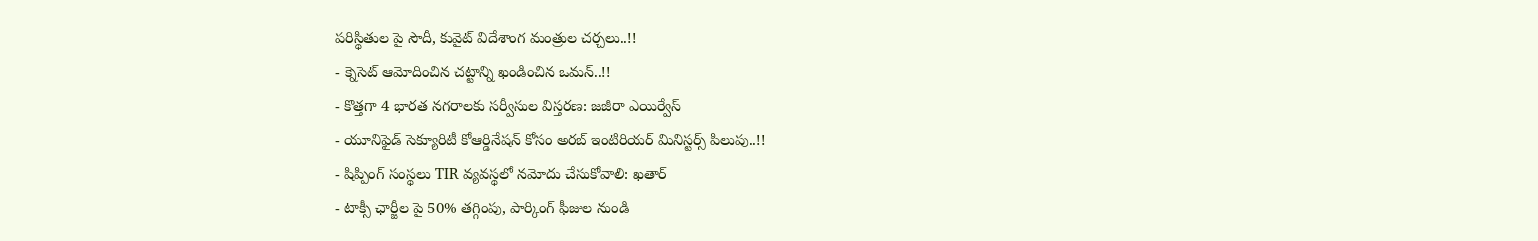పరిస్థితుల పై సౌదీ, కువైట్ విదేశాంగ మంత్రుల చర్చలు..!!
- క్నెసెట్ ఆమోదించిన చట్టాన్ని ఖండించిన ఒమన్..!!
- కొత్తగా 4 భారత నగరాలకు సర్వీసుల విస్తరణ: జజీరా ఎయిర్వేస్
- యూనిఫైడ్ సెక్యూరిటీ కోఆర్డినేషన్ కోసం అరబ్ ఇంటిరియర్ మినిస్టర్స్ పిలుపు..!!
- షిప్పింగ్ సంస్థలు TIR వ్యవస్థలో నమోదు చేసుకోవాలి: ఖతార్
- టాక్సీ ఛార్జీల పై 50% తగ్గింపు, పార్కింగ్ ఫీజుల నుండి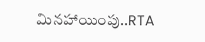మినహాయింపు..RTA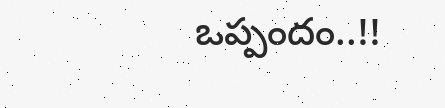ఒప్పందం..!!